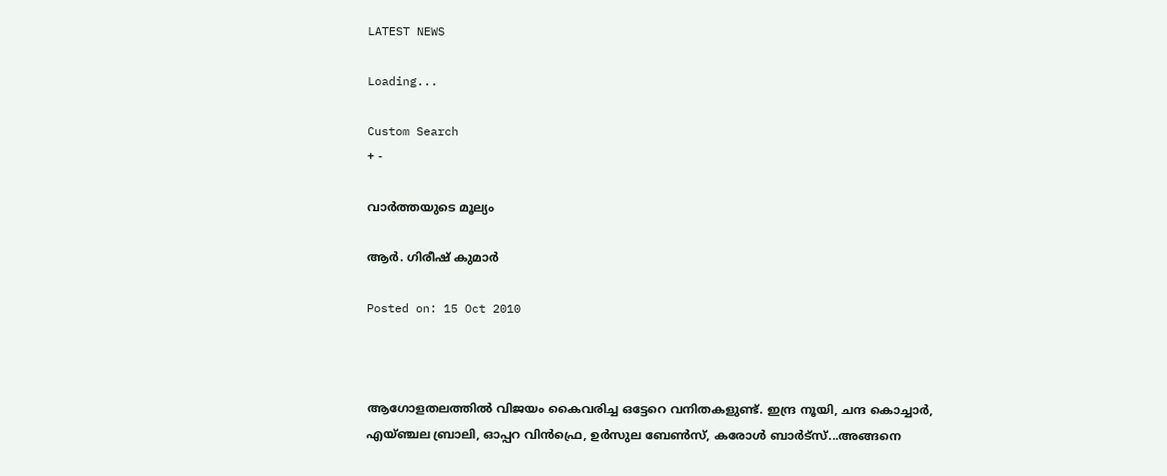LATEST NEWS

Loading...

Custom Search
+ -

വാര്‍ത്തയുടെ മൂല്യം

ആര്‍. ഗിരീഷ് കുമാര്‍

Posted on: 15 Oct 2010



ആഗോളതലത്തില്‍ വിജയം കൈവരിച്ച ഒട്ടേറെ വനിതകളുണ്ട്. ഇന്ദ്ര നൂയി, ചന്ദ കൊച്ചാര്‍, എയ്ഞ്ചല ബ്രാലി, ഓപ്പറ വിന്‍ഫ്രെ, ഉര്‍സുല ബേണ്‍സ്, കരോള്‍ ബാര്‍ട്‌സ്...അങ്ങനെ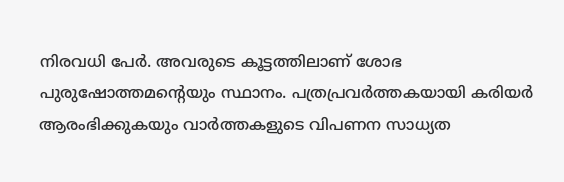നിരവധി പേര്‍. അവരുടെ കൂട്ടത്തിലാണ് ശോഭ പുരുഷോത്തമന്റെയും സ്ഥാനം. പത്രപ്രവര്‍ത്തകയായി കരിയര്‍ ആരംഭിക്കുകയും വാര്‍ത്തകളുടെ വിപണന സാധ്യത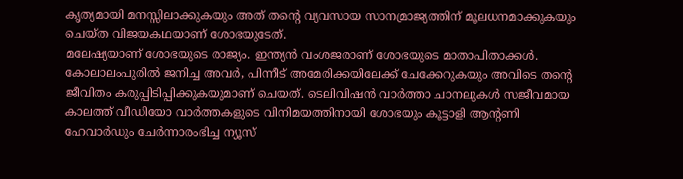കൃത്യമായി മനസ്സിലാക്കുകയും അത് തന്റെ വ്യവസായ സാനമ്രാജ്യത്തിന് മൂലധനമാക്കുകയും ചെയ്ത വിജയകഥയാണ് ശോഭയുടേത്.
മലേഷ്യയാണ് ശോഭയുടെ രാജ്യം. ഇന്ത്യന്‍ വംശജരാണ് ശോഭയുടെ മാതാപിതാക്കള്‍. കോലാലംപുരില്‍ ജനിച്ച അവര്‍, പിന്നീട് അമേരിക്കയിലേക്ക് ചേക്കേറുകയും അവിടെ തന്റെ ജീവിതം കരുപ്പിടിപ്പിക്കുകയുമാണ് ചെയത്. ടെലിവിഷന്‍ വാര്‍ത്താ ചാനലുകള്‍ സജീവമായ കാലത്ത് വീഡിയോ വാര്‍ത്തകളുടെ വിനിമയത്തിനായി ശോഭയും കൂട്ടാളി ആന്റണി ഹേവാര്‍ഡും ചേര്‍ന്നാരംഭിച്ച ന്യൂസ്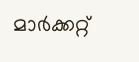മാര്‍ക്കറ്റ്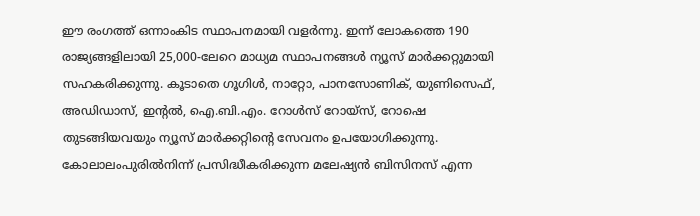ഈ രംഗത്ത് ഒന്നാംകിട സ്ഥാപനമായി വളര്‍ന്നു. ഇന്ന് ലോകത്തെ 190 രാജ്യങ്ങളിലായി 25,000-ലേറെ മാധ്യമ സ്ഥാപനങ്ങള്‍ ന്യൂസ് മാര്‍ക്കറ്റുമായി സഹകരിക്കുന്നു. കൂടാതെ ഗൂഗിള്‍, നാറ്റോ, പാനസോണിക്, യുണിസെഫ്, അഡിഡാസ്, ഇന്റല്‍, ഐ.ബി.എം. റോള്‍സ് റോയ്‌സ്, റോഷെ തുടങ്ങിയവയും ന്യൂസ് മാര്‍ക്കറ്റിന്റെ സേവനം ഉപയോഗിക്കുന്നു.
കോലാലംപുരില്‍നിന്ന് പ്രസിദ്ധീകരിക്കുന്ന മലേഷ്യന്‍ ബിസിനസ് എന്ന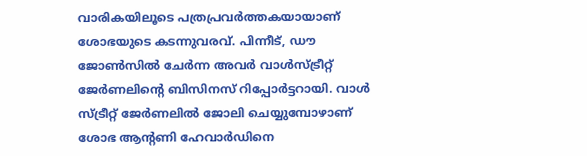വാരികയിലൂടെ പത്രപ്രവര്‍ത്തകയായാണ് ശോഭയുടെ കടന്നുവരവ്. പിന്നീട്, ഡൗ ജോണ്‍സില്‍ ചേര്‍ന്ന അവര്‍ വാള്‍സ്ട്രീറ്റ് ജേര്‍ണലിന്റെ ബിസിനസ് റിപ്പോര്‍ട്ടറായി. വാള്‍ സ്ട്രീറ്റ് ജേര്‍ണലില്‍ ജോലി ചെയ്യുമ്പോഴാണ് ശോഭ ആന്റണി ഹേവാര്‍ഡിനെ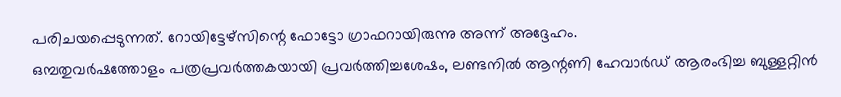പരിചയപ്പെടുന്നത്. റോയിട്ടേഴ്‌സിന്റെ ഫോട്ടോ ഗ്രാഫറായിരുന്നു അന്ന് അദ്ദേഹം.
ഒമ്പതുവര്‍ഷത്തോളം പത്രപ്രവര്‍ത്തകയായി പ്രവര്‍ത്തിച്ചശേഷം, ലണ്ടനില്‍ ആന്റണി ഹേവാര്‍ഡ് ആരംഭിച്ച ബുള്ളറ്റിന്‍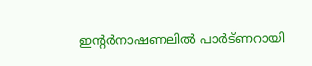ഇന്റര്‍നാഷണലില്‍ പാര്‍ട്ണറായി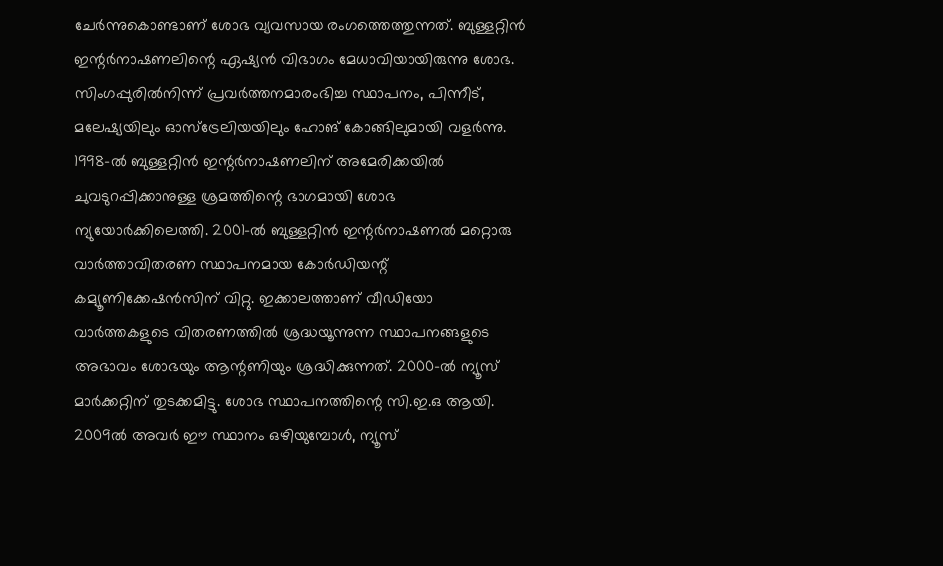ചേര്‍ന്നുകൊണ്ടാണ് ശോഭ വ്യവസായ രംഗത്തെത്തുന്നത്. ബുള്ളറ്റിന്‍ ഇന്റര്‍നാഷണലിന്റെ ഏഷ്യന്‍ വിഭാഗം മേധാവിയായിരുന്നു ശോഭ. സിംഗപ്പുരില്‍നിന്ന് പ്രവര്‍ത്തനമാരംഭിച്ച സ്ഥാപനം, പിന്നീട്, മലേഷ്യയിലും ഓസ്‌ട്രേലിയയിലും ഹോങ് കോങ്ങിലുമായി വളര്‍ന്നു. 1998-ല്‍ ബുള്ളറ്റിന്‍ ഇന്റര്‍നാഷണലിന് അമേരിക്കയില്‍ ചുവടുറപ്പിക്കാനുള്ള ശ്രമത്തിന്റെ ഭാഗമായി ശോഭ ന്യുയോര്‍ക്കിലെത്തി. 2001-ല്‍ ബുള്ളറ്റിന്‍ ഇന്റര്‍നാഷണല്‍ മറ്റൊരു വാര്‍ത്താവിതരണ സ്ഥാപനമായ കോര്‍ഡിയന്റ് കമ്യൂണിക്കേഷന്‍സിന് വിറ്റു. ഇക്കാലത്താണ് വീഡിയോ വാര്‍ത്തകളുടെ വിതരണത്തില്‍ ശ്രദ്ധയൂന്നുന്ന സ്ഥാപനങ്ങളുടെ അഭാവം ശോഭയും ആന്റണിയും ശ്രദ്ധിക്കുന്നത്. 2000-ല്‍ ന്യൂസ് മാര്‍ക്കറ്റിന് തുടക്കമിട്ടു. ശോഭ സ്ഥാപനത്തിന്റെ സി.ഇ.ഒ ആയി. 2009ല്‍ അവര്‍ ഈ സ്ഥാനം ഒഴിയുമ്പോള്‍, ന്യൂസ്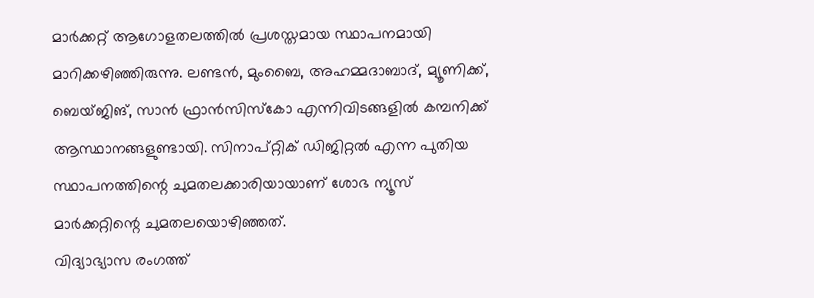മാര്‍ക്കറ്റ് ആഗോളതലത്തില്‍ പ്രശസ്തമായ സ്ഥാപനമായി മാറിക്കഴിഞ്ഞിരുന്നു. ലണ്ടന്‍, മുംബൈ, അഹമ്മദാബാദ്, മ്യൂണിക്ക്, ബെയ്ജിങ്, സാന്‍ ഫ്രാന്‍സിസ്‌കോ എന്നിവിടങ്ങളില്‍ കമ്പനിക്ക് ആസ്ഥാനങ്ങളുണ്ടായി. സിനാപ്റ്റിക് ഡിജിറ്റല്‍ എന്ന പുതിയ സ്ഥാപനത്തിന്റെ ചുമതലക്കാരിയായാണ് ശോഭ ന്യൂസ് മാര്‍ക്കറ്റിന്റെ ചുമതലയൊഴിഞ്ഞത്.
വിദ്യാഭ്യാസ രംഗത്ത്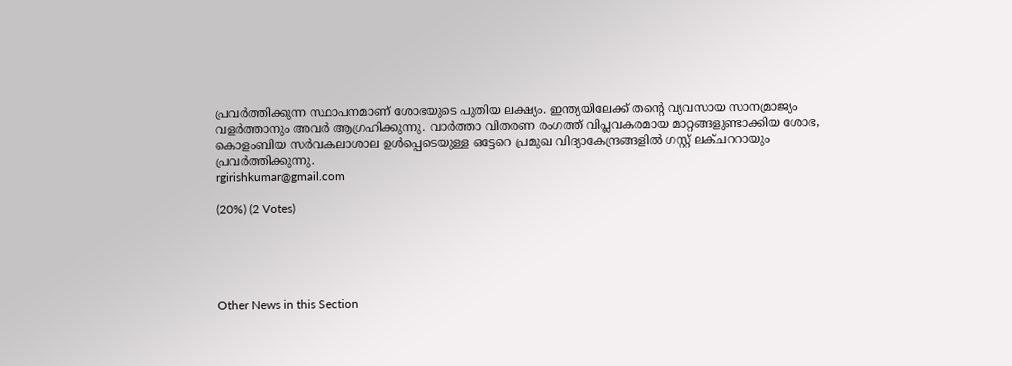പ്രവര്‍ത്തിക്കുന്ന സ്ഥാപനമാണ് ശോഭയുടെ പുതിയ ലക്ഷ്യം. ഇന്ത്യയിലേക്ക് തന്റെ വ്യവസായ സാനമ്രാജ്യം വളര്‍ത്താനും അവര്‍ ആഗ്രഹിക്കുന്നു. വാര്‍ത്താ വിതരണ രംഗത്ത് വിപ്ലവകരമായ മാറ്റങ്ങളുണ്ടാക്കിയ ശോഭ, കൊളംബിയ സര്‍വകലാശാല ഉള്‍പ്പെടെയുള്ള ഒട്ടേറെ പ്രമുഖ വിദ്യാകേന്ദ്രങ്ങളില്‍ ഗസ്റ്റ് ലക്ചററായും പ്രവര്‍ത്തിക്കുന്നു.
rgirishkumar@gmail.com

(20%) (2 Votes)





Other News in this Section